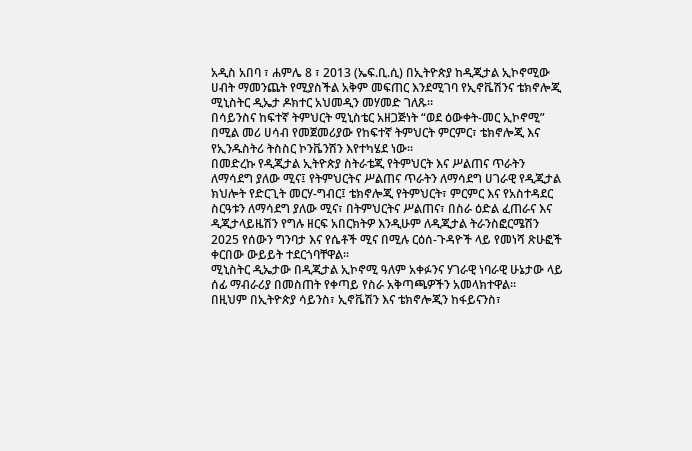አዲስ አበባ ፣ ሐምሌ 8 ፣ 2013 (ኤፍ.ቢ.ሲ) በኢትዮጵያ ከዲጂታል ኢኮኖሚው ሀብት ማመንጨት የሚያስችል አቅም መፍጠር እንደሚገባ የኢኖቬሽንና ቴክኖሎጂ ሚኒስትር ዲኤታ ዶክተር አህመዲን መሃመድ ገለጹ።
በሳይንስና ከፍተኛ ትምህርት ሚኒስቴር አዘጋጅነት “ወደ ዕውቀት-መር ኢኮኖሚ” በሚል መሪ ሀሳብ የመጀመሪያው የከፍተኛ ትምህርት ምርምር፣ ቴክኖሎጂ እና የኢንዱስትሪ ትስስር ኮንቬንሽን እየተካሄደ ነው፡፡
በመድረኩ የዲጂታል ኢትዮጵያ ስትራቴጂ የትምህርት እና ሥልጠና ጥራትን ለማሳደግ ያለው ሚና፤ የትምህርትና ሥልጠና ጥራትን ለማሳደግ ሀገራዊ የዲጂታል ክህሎት የድርጊት መርሃ-ግብር፤ ቴክኖሎጂ የትምህርት፣ ምርምር እና የአስተዳደር ስርዓቱን ለማሳደግ ያለው ሚና፣ በትምህርትና ሥልጠና፣ በስራ ዕድል ፈጠራና እና ዲጂታላይዜሽን የግሉ ዘርፍ አበርክትዎ እንዲሁም ለዲጂታል ትራንስፎርሜሽን 2025 የሰውን ግንባታ እና የሴቶች ሚና በሚሉ ርዕሰ-ጉዳዮች ላይ የመነሻ ጽሁፎች ቀርበው ውይይት ተደርጎባቸዋል፡፡
ሚኒስትር ዲኤታው በዲጂታል ኢኮኖሚ ዓለም አቀፉንና ሃገራዊ ነባራዊ ሁኔታው ላይ ሰፊ ማብራሪያ በመስጠት የቀጣይ የስራ አቅጣጫዎችን አመላክተዋል፡፡
በዚህም በኢትዮጵያ ሳይንስ፣ ኢኖቬሽን እና ቴክኖሎጂን ከፋይናንስ፣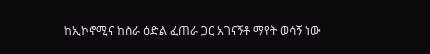ከኢኮኖሚና ከስራ ዕድል ፈጠራ ጋር አገናኝቶ ማየት ወሳኝ ነው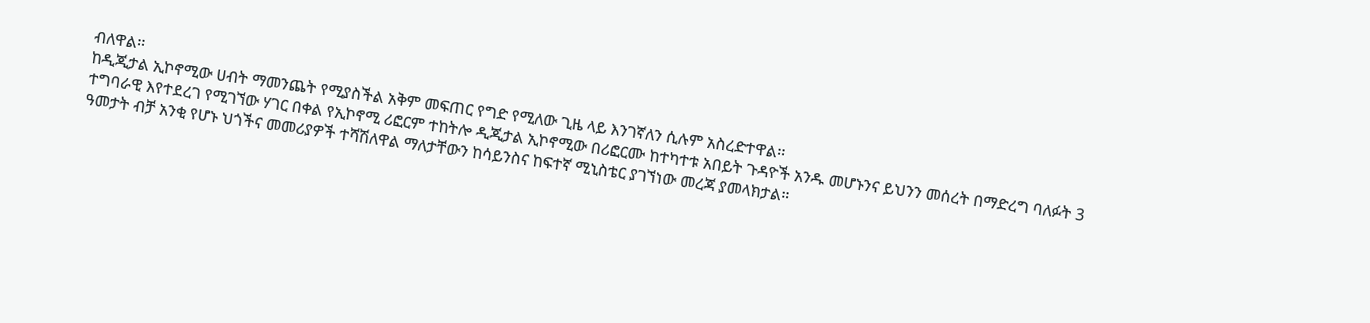ብለዋል፡፡
ከዲጂታል ኢኮኖሚው ሀብት ማመንጨት የሚያስችል አቅም መፍጠር የግድ የሚለው ጊዜ ላይ እንገኛለን ሲሉም አስረድተዋል፡፡
ተግባራዊ እየተደረገ የሚገኘው ሃገር በቀል የኢኮኖሚ ሪፎርም ተከትሎ ዲጂታል ኢኮኖሚው በሪፎርሙ ከተካተቱ አበይት ጉዳዮች አንዱ መሆኑንና ይህንን መሰረት በማድረግ ባለፉት 3 ዓመታት ብቻ አንቂ የሆኑ ህጎችና መመሪያዎች ተሻሽለዋል ማለታቸውን ከሳይንስና ከፍተኛ ሚኒስቴር ያገኘነው መረጃ ያመላክታል።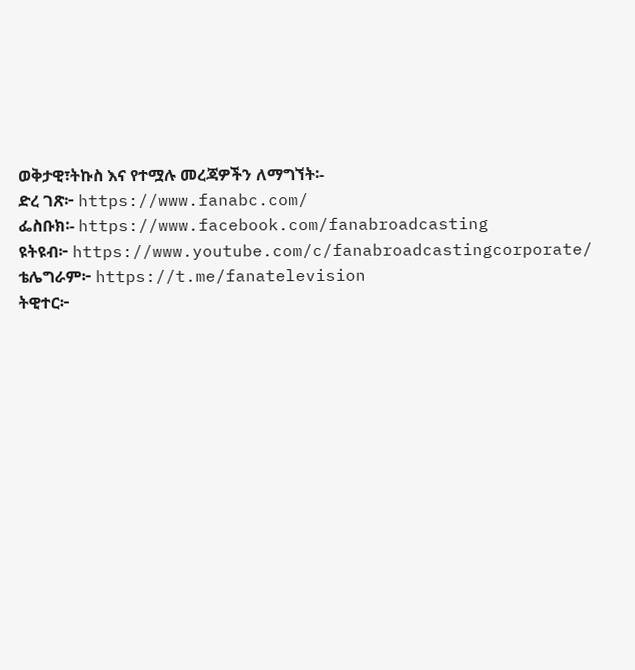ወቅታዊ፣ትኩስ እና የተሟሉ መረጃዎችን ለማግኘት፡-
ድረ ገጽ፦ https://www.fanabc.com/
ፌስቡክ፡- https://www.facebook.com/fanabroadcasting
ዩትዩብ፦ https://www.youtube.com/c/fanabroadcastingcorporate/
ቴሌግራም፦ https://t.me/fanatelevision
ትዊተር፦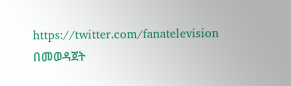https://twitter.com/fanatelevision በመወዳጀት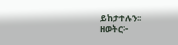ይከታተሉን፡፡
ዘወትር፦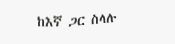ከእኛ ጋር ስላሉ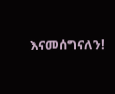እናመሰግናለን!